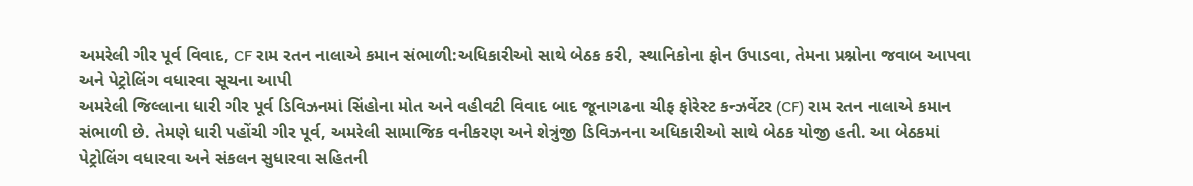અમરેલી ગીર પૂર્વ વિવાદ, CF રામ રતન નાલાએ કમાન સંભાળી:અધિકારીઓ સાથે બેઠક કરી, સ્થાનિકોના ફોન ઉપાડવા, તેમના પ્રશ્નોના જવાબ આપવા અને પેટ્રોલિંગ વધારવા સૂચના આપી
અમરેલી જિલ્લાના ધારી ગીર પૂર્વ ડિવિઝનમાં સિંહોના મોત અને વહીવટી વિવાદ બાદ જૂનાગઢના ચીફ ફોરેસ્ટ કન્ઝર્વેટર (CF) રામ રતન નાલાએ કમાન સંભાળી છે. તેમણે ધારી પહોંચી ગીર પૂર્વ, અમરેલી સામાજિક વનીકરણ અને શેત્રુંજી ડિવિઝનના અધિકારીઓ સાથે બેઠક યોજી હતી. આ બેઠકમાં પેટ્રોલિંગ વધારવા અને સંકલન સુધારવા સહિતની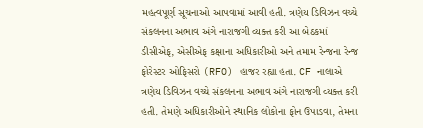મહત્વપૂર્ણ સૂચનાઓ આપવામાં આવી હતી. ત્રણેય ડિવિઝન વચ્ચે સંકલનના અભાવ અંગે નારાજગી વ્યક્ત કરી આ બેઠકમાં ડીસીએફ, એસીએફ કક્ષાના અધિકારીઓ અને તમામ રેન્જના રેન્જ ફોરેસ્ટર ઓફિસરો (RFO) હાજર રહ્યા હતા. CF નાલાએ ત્રણેય ડિવિઝન વચ્ચે સંકલનના અભાવ અંગે નારાજગી વ્યક્ત કરી હતી. તેમણે અધિકારીઓને સ્થાનિક લોકોના ફોન ઉપાડવા, તેમના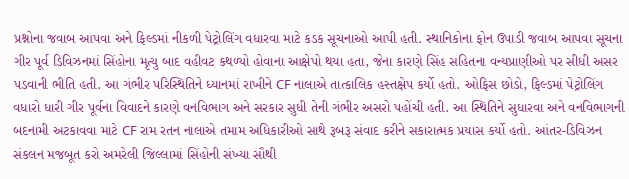પ્રશ્નોના જવાબ આપવા અને ફિલ્ડમાં નીકળી પેટ્રોલિંગ વધારવા માટે કડક સૂચનાઓ આપી હતી. સ્થાનિકોના ફોન ઉપાડી જવાબ આપવા સૂચના ગીર પૂર્વ ડિવિઝનમાં સિંહોના મૃત્યુ બાદ વહીવટ કથળ્યો હોવાના આક્ષેપો થયા હતા, જેના કારણે સિંહ સહિતના વન્યપ્રાણીઓ પર સીધી અસર પડવાની ભીતિ હતી. આ ગંભીર પરિસ્થિતિને ધ્યાનમાં રાખીને CF નાલાએ તાત્કાલિક હસ્તક્ષેપ કર્યો હતો. ઓફિસ છોડો, ફિલ્ડમાં પેટ્રોલિંગ વધારો ધારી ગીર પૂર્વના વિવાદને કારણે વનવિભાગ અને સરકાર સુધી તેની ગંભીર અસરો પહોંચી હતી. આ સ્થિતિને સુધારવા અને વનવિભાગની બદનામી અટકાવવા માટે CF રામ રતન નાલાએ તમામ અધિકારીઓ સાથે રૂબરૂ સંવાદ કરીને સકારાત્મક પ્રયાસ કર્યો હતો. આંતર-ડિવિઝન સંકલન મજબૂત કરો અમરેલી જિલ્લામાં સિંહોની સંખ્યા સૌથી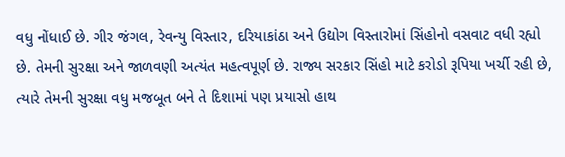વધુ નોંધાઈ છે. ગીર જંગલ, રેવન્યુ વિસ્તાર, દરિયાકાંઠા અને ઉદ્યોગ વિસ્તારોમાં સિંહોનો વસવાટ વધી રહ્યો છે. તેમની સુરક્ષા અને જાળવણી અત્યંત મહત્વપૂર્ણ છે. રાજ્ય સરકાર સિંહો માટે કરોડો રૂપિયા ખર્ચી રહી છે, ત્યારે તેમની સુરક્ષા વધુ મજબૂત બને તે દિશામાં પણ પ્રયાસો હાથ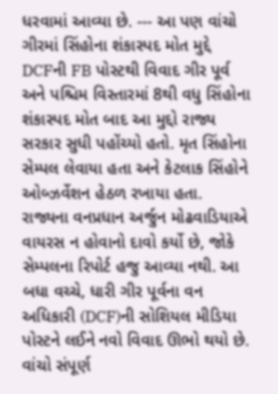ધરવામાં આવ્યા છે. --- આ પણ વાંચો ગીરમાં સિંહોના શંકાસ્પદ મોત મુદ્દે DCFની FB પોસ્ટથી વિવાદ ગીર પૂર્વ અને પશ્ચિમ વિસ્તારમાં 8થી વધુ સિંહોના શંકાસ્પદ મોત બાદ આ મુદ્દો રાજ્ય સરકાર સુધી પહોંચ્યો હતો. મૃત સિંહોના સેમ્પલ લેવાયા હતા અને કેટલાક સિંહોને ઓબ્ઝર્વેશન હેઠળ રખાયા હતા. રાજ્યના વનપ્રધાન અર્જુન મોઢવાડિયાએ વાયરસ ન હોવાનો દાવો કર્યો છે, જોકે સેમ્પલના રિપોર્ટ હજુ આવ્યા નથી. આ બધા વચ્ચે, ધારી ગીર પૂર્વના વન અધિકારી (DCF)ની સોશિયલ મીડિયા પોસ્ટને લઈને નવો વિવાદ ઊભો થયો છે. વાંચો સંપૂર્ણ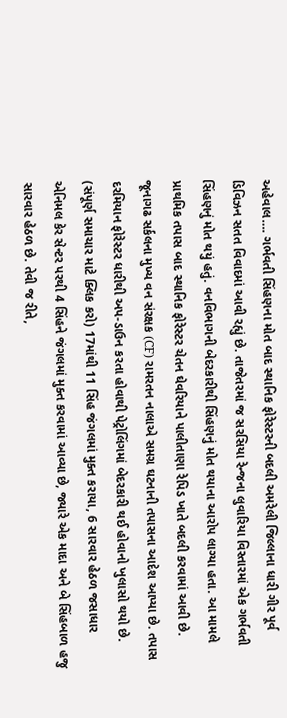અહેવાલ…. ગર્ભવતી સિંહણના મોત બાદ સ્થાનિક ફોરેસ્ટરની બદલી અમરેલી જિલ્લાના ધારી ગીર પૂર્વ ડિવિઝન સતત વિવાદમાં આવી રહ્યું છે. તાજેતરમાં જ સરસિયા રેન્જના લુવારિયા વિસ્તારમાં એક ગર્ભવતી સિંહણનું મોત થયું હતું. વનવિભાગની બેદરકારીથી સિંહણનું મોત થયાના આરોપ લાગ્યા હતા. આ મામલે પ્રાથમિક તપાસ બાદ સ્થાનિક ફોરેસ્ટર ચેતન ઘેવરિયાને પાલીતાણા રેપિડ ખાતે બદલી કરવામાં આવી છે. જૂનાગઢ સર્કલના મુખ્ય વન સંરક્ષક (CF) રામરતન નાલાએ સમગ્ર ઘટનાની તપાસના આદેશ આપ્યા છે. તપાસ દરમિયાન ફોરેસ્ટર ધારીથી અપ-ડાઉન કરતા હોવાથી પેટ્રોલિંગમાં બેદરકારી થઈ હોવાનો ખુલાસો થયો છે. (સંપૂર્ણ સમાચાર માટે ક્લિક કરો) 17માંથી 11 સિંહ જંગલમાં મુક્ત કરાયા, 6 સારવાર હેઠળ જસાધાર એનિમલ કેર સેન્ટર પરથી 4 સિંહને જંગલમાં મુક્ત કરવામાં આવ્યા છે, જ્યારે એક માદા અને બે સિંહબાળ હજુ સારવાર હેઠળ છે. તેવી જ રીતે,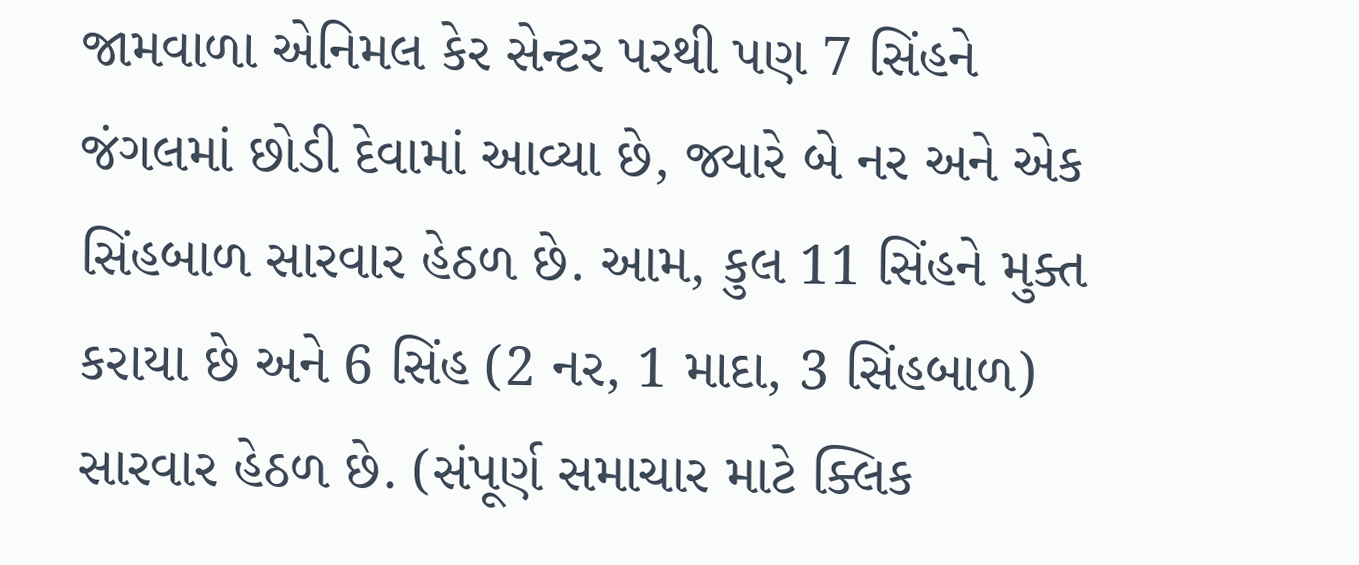જામવાળા એનિમલ કેર સેન્ટર પરથી પણ 7 સિંહને જંગલમાં છોડી દેવામાં આવ્યા છે, જ્યારે બે નર અને એક સિંહબાળ સારવાર હેઠળ છે. આમ, કુલ 11 સિંહને મુક્ત કરાયા છે અને 6 સિંહ (2 નર, 1 માદા, 3 સિંહબાળ) સારવાર હેઠળ છે. (સંપૂર્ણ સમાચાર માટે ક્લિક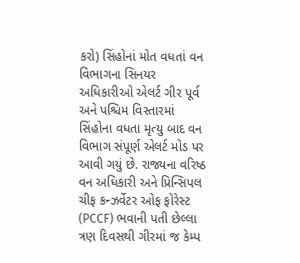કરો) સિંહોનાં મોત વધતાં વન વિભાગના સિનયર અધિકારીઓ એલર્ટ ગીર પૂર્વ અને પશ્ચિમ વિસ્તારમાં સિંહોના વધતા મૃત્યુ બાદ વન વિભાગ સંપૂર્ણ એલર્ટ મોડ પર આવી ગયું છે. રાજ્યના વરિષ્ઠ વન અધિકારી અને પ્રિન્સિપલ ચીફ કન્ઝર્વેટર ઓફ ફોરેસ્ટ (PCCF) ભવાની પતી છેલ્લા ત્રણ દિવસથી ગીરમાં જ કેમ્પ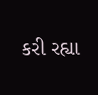કરી રહ્યા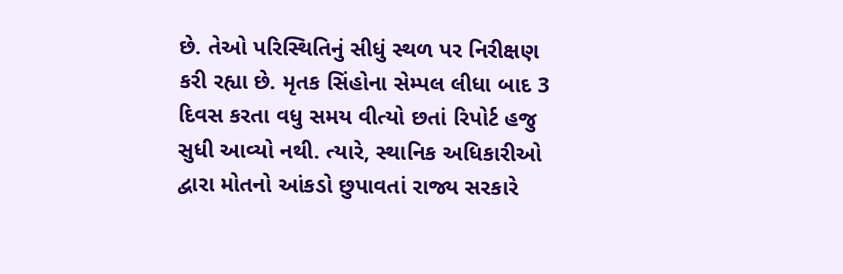છે. તેઓ પરિસ્થિતિનું સીધું સ્થળ પર નિરીક્ષણ કરી રહ્યા છે. મૃતક સિંહોના સેમ્પલ લીધા બાદ 3 દિવસ કરતા વધુ સમય વીત્યો છતાં રિપોર્ટ હજુ સુધી આવ્યો નથી. ત્યારે, સ્થાનિક અધિકારીઓ દ્વારા મોતનો આંકડો છુપાવતાં રાજ્ય સરકારે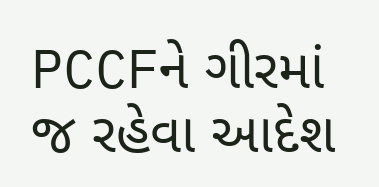PCCFને ગીરમાં જ રહેવા આદેશ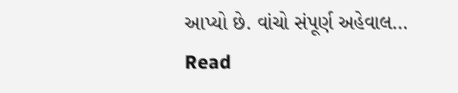આપ્યો છે. વાંચો સંપૂર્ણ અહેવાલ…
Read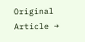Original Article →